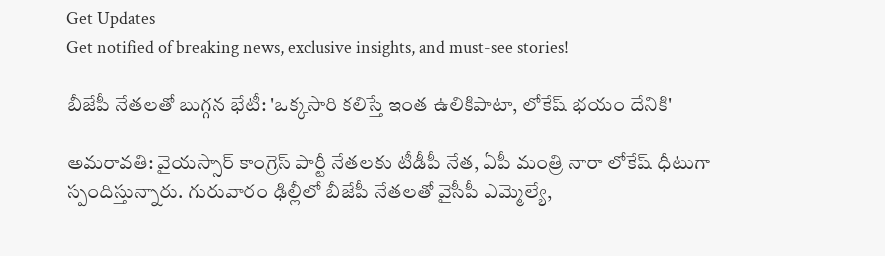Get Updates
Get notified of breaking news, exclusive insights, and must-see stories!

బీజేపీ నేతలతో బుగ్గన భేటీ: 'ఒక్కసారి కలిస్తే ఇంత ఉలికిపాటా, లోకేష్ భయం దేనికి'

అమరావతి: వైయస్సార్ కాంగ్రెస్ పార్టీ నేతలకు టీడీపీ నేత, ఏపీ మంత్రి నారా లోకేష్ ధీటుగా స్పందిస్తున్నారు. గురువారం ఢిల్లీలో బీజేపీ నేతలతో వైసీపీ ఎమ్మెల్యే,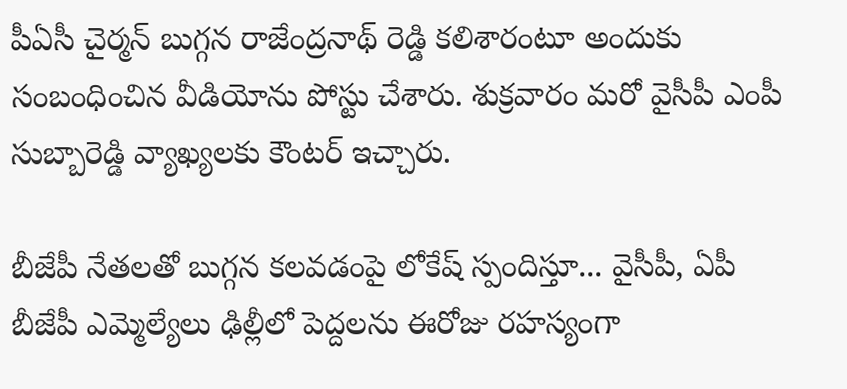పీఏసీ చైర్మన్ బుగ్గన రాజేంద్రనాథ్ రెడ్డి కలిశారంటూ అందుకు సంబంధించిన వీడియోను పోస్టు చేశారు. శుక్రవారం మరో వైసీపీ ఎంపీ సుబ్బారెడ్డి వ్యాఖ్యలకు కౌంటర్ ఇచ్చారు.

బీజేపీ నేతలతో బుగ్గన కలవడంపై లోకేష్ స్పందిస్తూ... వైసీపీ, ఏపీ బీజేపీ ఎమ్మెల్యేలు ఢిల్లీలో పెద్దలను ఈరోజు రహస్యంగా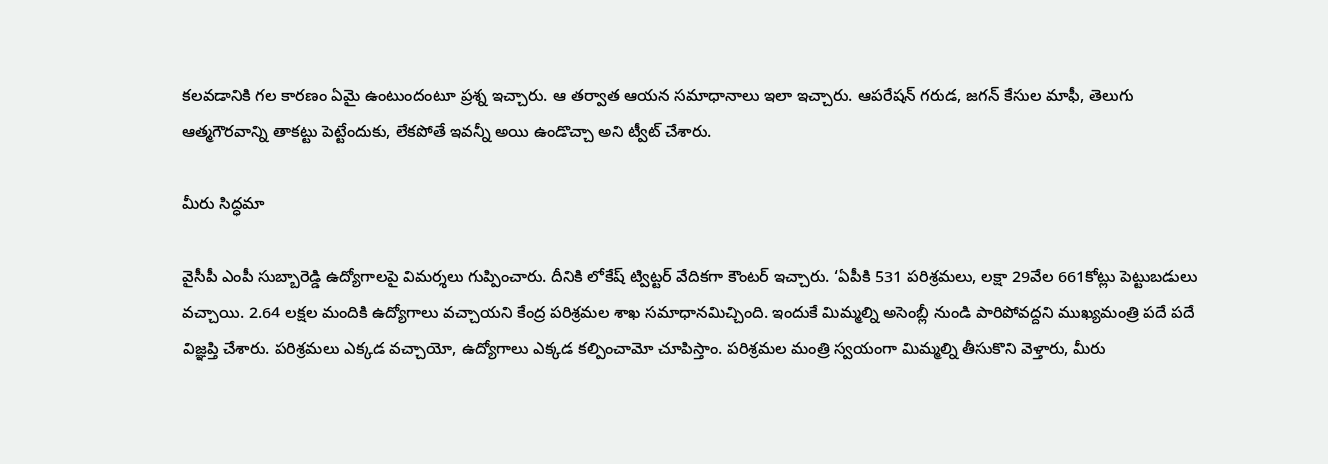కలవడానికి గల కారణం ఏమై ఉంటుందంటూ ప్రశ్న ఇచ్చారు. ఆ తర్వాత ఆయన సమాధానాలు ఇలా ఇచ్చారు. ఆపరేషన్ గరుడ, జగన్ కేసుల మాఫీ, తెలుగు ఆత్మగౌరవాన్ని తాకట్టు పెట్టేందుకు, లేకపోతే ఇవన్నీ అయి ఉండొచ్చా అని ట్వీట్ చేశారు.

మీరు సిద్ధమా

వైసీపీ ఎంపీ సుబ్బారెడ్డి ఉద్యోగాలపై విమర్శలు గుప్పించారు. దీనికి లోకేష్ ట్విట్టర్ వేదికగా కౌంటర్ ఇచ్చారు. ‘ఏపీకి 531 పరిశ్రమలు, లక్షా 29వేల 661కోట్లు పెట్టుబడులు వచ్చాయి. 2.64 లక్షల మందికి ఉద్యోగాలు వచ్చాయని కేంద్ర పరిశ్రమల శాఖ సమాధానమిచ్చింది. ఇందుకే మిమ్మల్ని అసెంబ్లీ నుండి పారిపోవద్దని ముఖ్యమంత్రి పదే పదే విజ్ఞప్తి చేశారు. పరిశ్రమలు ఎక్కడ వచ్చాయో, ఉద్యోగాలు ఎక్కడ కల్పించామో చూపిస్తాం. పరిశ్రమల మంత్రి స్వయంగా మిమ్మల్ని తీసుకొని వెళ్తారు, మీరు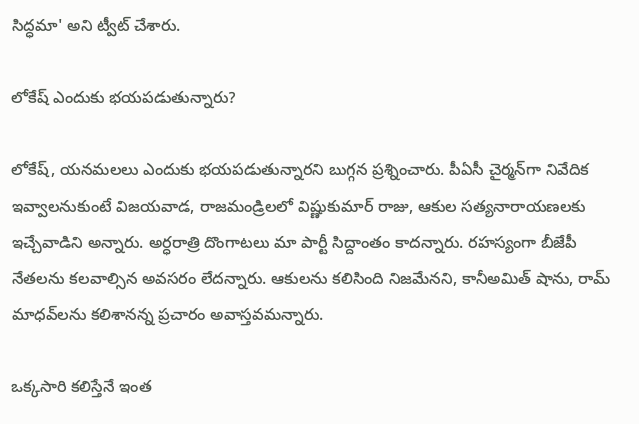సిద్ధమా' అని ట్వీట్ చేశారు.

లోకేష్ ఎందుకు భయపడుతున్నారు?

లోకేష్, యనమలలు ఎందుకు భయపడుతున్నారని బుగ్గన ప్రశ్నించారు. పీఏసీ చైర్మన్‌గా నివేదిక ఇవ్వాలనుకుంటే విజయవాడ, రాజమండ్రిలలో విష్ణుకుమార్ రాజు, ఆకుల సత్యనారాయణలకు ఇచ్చేవాడిని అన్నారు. అర్ధరాత్రి దొంగాటలు మా పార్టీ సిద్దాంతం కాదన్నారు. రహస్యంగా బీజేపీ నేతలను కలవాల్సిన అవసరం లేదన్నారు. ఆకులను కలిసింది నిజమేనని, కానీఅమిత్ షాను, రామ్ మాధవ్‌లను కలిశానన్న ప్రచారం అవాస్తవమన్నారు.

ఒక్కసారి కలిస్తేనే ఇంత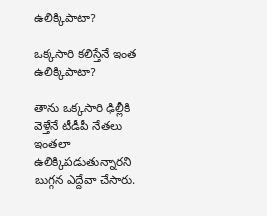ఉలిక్కిపాటా?

ఒక్కసారి కలిస్తేనే ఇంత ఉలిక్కిపాటా?

తాను ఒక్కసారి ఢిల్లీకి వెళ్తేనే టీడీపీ నేతలు ఇంతలా ఉలిక్కిపడుతున్నారని బుగ్గన ఎద్దేవా చేసారు.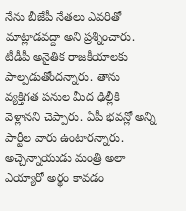నేను బీజేపీ నేతలు ఎవరితో మాట్లాడవద్దా అని ప్రశ్నించారు. టీడీపీ అనైతిక రాజకీయాలకు పాల్పడుతోందన్నారు. తాను వ్యక్తిగత పనుల మీద ఢిల్లీకి వెళ్లానని చెప్పారు. ఏపీ భవన్లో అన్ని పార్టీల వారు ఉంటారన్నారు. అచ్చెన్నాయుడు మంత్రి అలా ఎయ్యారో అర్థం కావడం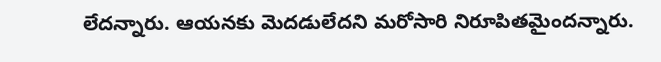లేదన్నారు. ఆయనకు మెదడులేదని మరోసారి నిరూపితమైందన్నారు.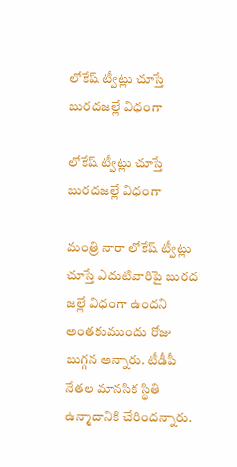లోకేష్ ట్వీట్లు చూస్తే బురదజల్లే విధంగా

లోకేష్ ట్వీట్లు చూస్తే బురదజల్లే విధంగా

మంత్రి నారా లోకేష్ ట్వీట్లు చూస్తే ఎదుటివారిపై బురద జల్లే విధంగా ఉందని అంతకుముందు రోజు బుగ్గన అన్నారు. టీడీపీ నేతల మానసిక స్థితి ఉన్మాదానికి చేరిందన్నారు.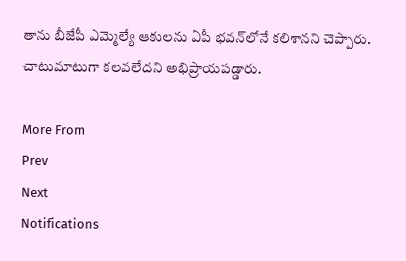తాను బీజేపీ ఎమ్మెల్యే ఆకులను ఏపీ భవన్‌లోనే కలిశానని చెప్పారు. చాటుమాటుగా కలవలేదని అభిప్రాయపడ్డారు.

More From
Prev
Next
Notifications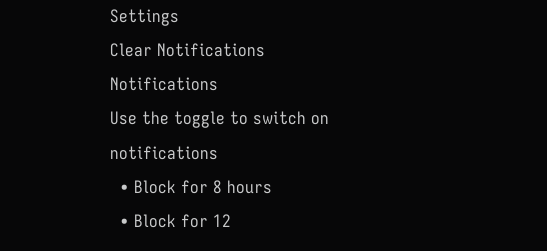Settings
Clear Notifications
Notifications
Use the toggle to switch on notifications
  • Block for 8 hours
  • Block for 12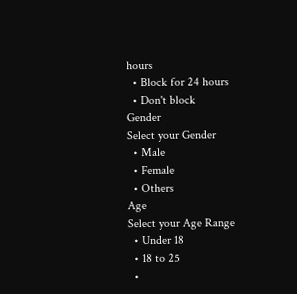hours
  • Block for 24 hours
  • Don't block
Gender
Select your Gender
  • Male
  • Female
  • Others
Age
Select your Age Range
  • Under 18
  • 18 to 25
  •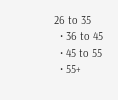26 to 35
  • 36 to 45
  • 45 to 55
  • 55+